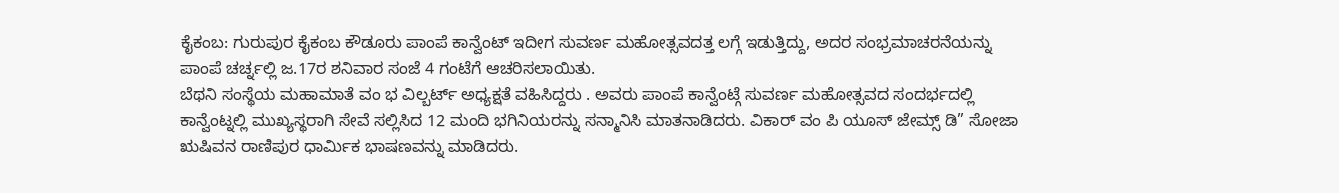ಕೈಕಂಬ: ಗುರುಪುರ ಕೈಕಂಬ ಕೌಡೂರು ಪಾಂಪೆ ಕಾನ್ವೆಂಟ್ ಇದೀಗ ಸುವರ್ಣ ಮಹೋತ್ಸವದತ್ತ ಲಗ್ಗೆ ಇಡುತ್ತಿದ್ದು, ಅದರ ಸಂಭ್ರಮಾಚರನೆಯನ್ನು ಪಾಂಪೆ ಚರ್ಚ್ನಲ್ಲಿ ಜ.17ರ ಶನಿವಾರ ಸಂಜೆ 4 ಗಂಟೆಗೆ ಆಚರಿಸಲಾಯಿತು.
ಬೆಥನಿ ಸಂಸ್ಥೆಯ ಮಹಾಮಾತೆ ವಂ ಭ ವಿಲ್ಬರ್ಟ್ ಅಧ್ಯಕ್ಷತೆ ವಹಿಸಿದ್ದರು . ಅವರು ಪಾಂಪೆ ಕಾನ್ವೆಂಟ್ಗೆ ಸುವರ್ಣ ಮಹೋತ್ಸವದ ಸಂದರ್ಭದಲ್ಲಿ ಕಾನ್ವೆಂಟ್ನಲ್ಲಿ ಮುಖ್ಯಸ್ಥರಾಗಿ ಸೇವೆ ಸಲ್ಲಿಸಿದ 12 ಮಂದಿ ಭಗಿನಿಯರನ್ನು ಸನ್ಮಾನಿಸಿ ಮಾತನಾಡಿದರು. ವಿಕಾರ್ ವಂ ಪಿ ಯೂಸ್ ಜೇಮ್ಸ್ ಡಿ” ಸೋಜಾ ಋಷಿವನ ರಾಣಿಪುರ ಧಾರ್ಮಿಕ ಭಾಷಣವನ್ನು ಮಾಡಿದರು.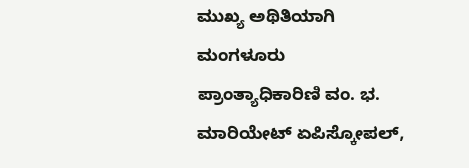ಮುಖ್ಯ ಅಥಿತಿಯಾಗಿ ಮಂಗಳೂರು ಪ್ರಾಂತ್ಯಾಧಿಕಾರಿಣಿ ವಂ. ಭ. ಮಾರಿಯೇಟ್ ಏಪಿಸ್ಕೋಪಲ್,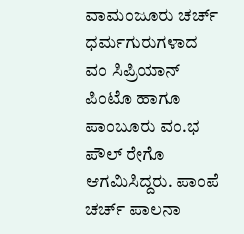ವಾಮಂಜೂರು ಚರ್ಚ್ ಧರ್ಮಗುರುಗಳಾದ ವಂ ಸಿಪ್ರಿಯಾನ್ ಪಿಂಟೊ ಹಾಗೂ ಪಾಂಬೂರು ವಂ.ಭ ಪೌಲ್ ರೇಗೊ ಆಗಮಿಸಿದ್ದರು. ಪಾಂಪೆ ಚರ್ಚ್ ಪಾಲನಾ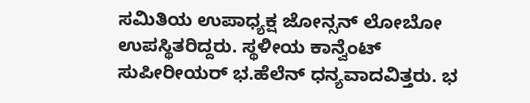ಸಮಿತಿಯ ಉಪಾಧ್ಯಕ್ಷ ಜೋನ್ಸನ್ ಲೋಬೋ ಉಪಸ್ಥಿತರಿದ್ದರು. ಸ್ಥಳೀಯ ಕಾನ್ವೆಂಟ್ ಸುಪೀರೀಯರ್ ಭ.ಹೆಲೆನ್ ಧನ್ಯವಾದವಿತ್ತರು. ಭ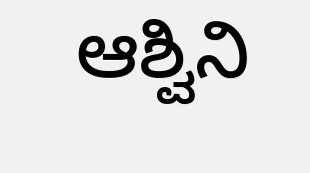ಆಶ್ವಿನಿ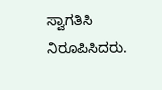ಸ್ವಾಗತಿಸಿ ನಿರೂಪಿಸಿದರು.